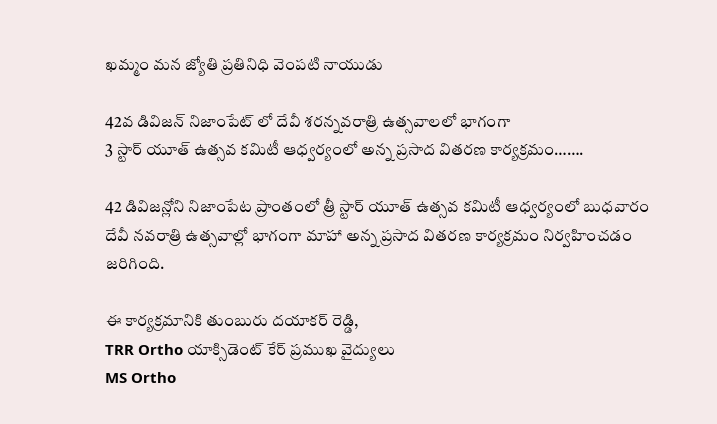ఖమ్మం మన జ్యోతి ప్రతినిధి వెంపటి నాయుడు

42వ డివిజన్ నిజాంపేట్ లో దేవీ శరన్నవరాత్రి ఉత్సవాలలో భాగంగా
3 స్టార్ యూత్ ఉత్సవ కమిటీ ఆధ్వర్యంలో అన్న ప్రసాద వితరణ కార్యక్రమం…….

42 డివిజన్లోని నిజాంపేట ప్రాంతంలో త్రీ స్టార్ యూత్ ఉత్సవ కమిటీ ఆధ్వర్యంలో బుధవారం
దేవీ నవరాత్రి ఉత్సవాల్లో భాగంగా మాహా అన్న ప్రసాద వితరణ కార్యక్రమం నిర్వహించడం జరిగింది.

ఈ కార్యక్రమానికి తుంబురు దయాకర్ రెడ్డి,
TRR Ortho యాక్సిడెంట్ కేర్ ప్రముఖ వైద్యులు
MS Ortho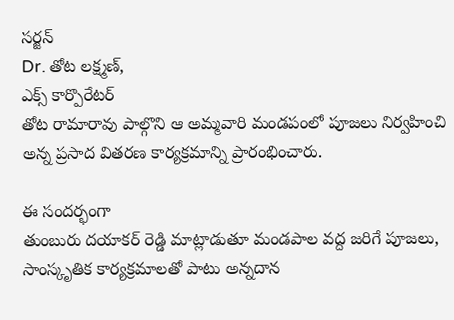సర్జన్
Dr. తోట లక్ష్మణ్,
ఎక్స్ కార్పొరేటర్
తోట రామారావు పాల్గొని ఆ అమ్మవారి మండపంలో పూజలు నిర్వహించి అన్న ప్రసాద వితరణ కార్యక్రమాన్ని ప్రారంభించారు.

ఈ సందర్భంగా
తుంబురు దయాకర్ రెడ్డి మాట్లాడుతూ మండపాల వద్ద జరిగే పూజలు, సాంస్కృతిక కార్యక్రమాలతో పాటు అన్నదాన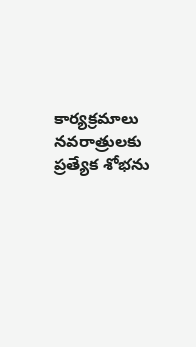కార్యక్రమాలు నవరాత్రులకు ప్రత్యేక శోభను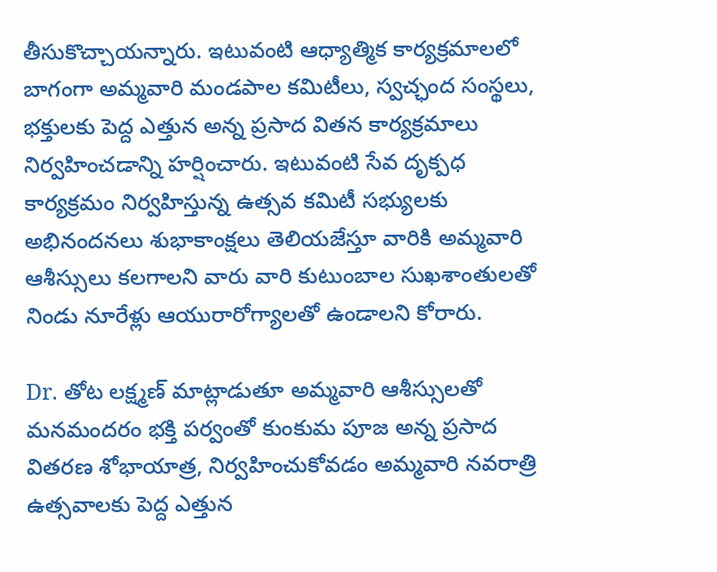తీసుకొచ్చాయన్నారు. ఇటువంటి ఆధ్యాత్మిక కార్యక్రమాలలో బాగంగా అమ్మవారి మండపాల కమిటీలు, స్వచ్ఛంద సంస్థలు, భక్తులకు పెద్ద ఎత్తున అన్న ప్రసాద వితన కార్యక్రమాలు నిర్వహించడాన్ని హర్షించారు. ఇటువంటి సేవ దృక్పధ కార్యక్రమం నిర్వహిస్తున్న ఉత్సవ కమిటీ సభ్యులకు అభినందనలు శుభాకాంక్షలు తెలియజేస్తూ వారికి అమ్మవారి ఆశీస్సులు కలగాలని వారు వారి కుటుంబాల సుఖశాంతులతో నిండు నూరేళ్లు ఆయురారోగ్యాలతో ఉండాలని కోరారు.

Dr. తోట లక్ష్మణ్ మాట్లాడుతూ అమ్మవారి ఆశీస్సులతో మనమందరం భక్తి పర్వంతో కుంకుమ పూజ అన్న ప్రసాద వితరణ శోభాయాత్ర, నిర్వహించుకోవడం అమ్మవారి నవరాత్రి ఉత్సవాలకు పెద్ద ఎత్తున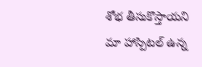శోభ తీసుకొస్తాయని మా హాస్పిటల్ ఉన్న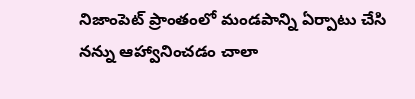నిజాంపెట్ ప్రాంతంలో మండపాన్ని ఏర్పాటు చేసి నన్ను ఆహ్వానించడం చాలా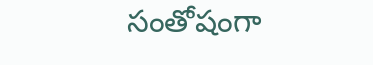సంతోషంగా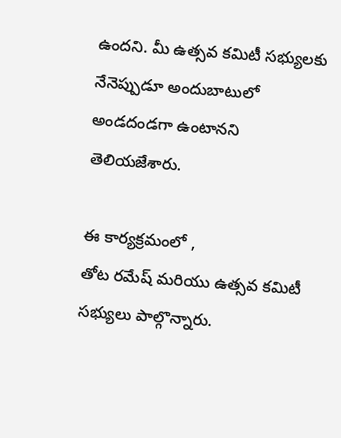ఉందని. మీ ఉత్సవ కమిటీ సభ్యులకు నేనెప్పుడూ అందుబాటులో అండదండగా ఉంటానని తెలియజేశారు.

ఈ కార్యక్రమంలో ,
తోట రమేష్ మరియు ఉత్సవ కమిటీ సభ్యులు పాల్గొన్నారు.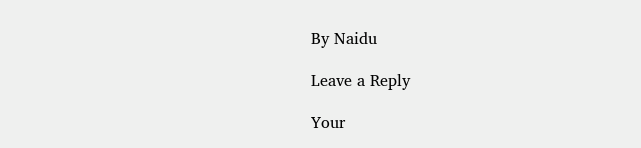By Naidu

Leave a Reply

Your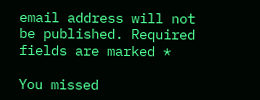email address will not be published. Required fields are marked *

You missed